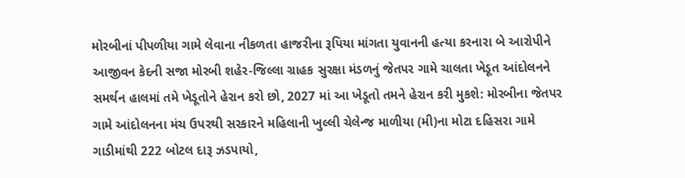મોરબીનાં પીપળીયા ગામે લેવાના નીકળતા હાજરીના રૂપિયા માંગતા યુવાનની હત્યા કરનારા બે આરોપીને આજીવન કેદની સજા મોરબી શહેર-જિલ્લા ગ્રાહક સુરક્ષા મંડળનું જેતપર ગામે ચાલતા ખેડૂત આંદોલનને સમર્થન હાલમાં તમે ખેડૂતોને હેરાન કરો છો, 2027 માં આ ખેડૂતો તમને હેરાન કરી મુકશે: મોરબીના જેતપર ગામે આંદોલનના મંચ ઉપરથી સરકારને મહિલાની ખુલ્લી ચેલેન્જ માળીયા (મી)ના મોટા દહિસરા ગામે ગાડીમાંથી 222 બોટલ દારૂ ઝડપાયો,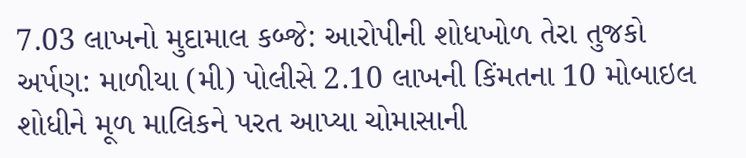7.03 લાખનો મુદામાલ કબ્જે: આરોપીની શોધખોળ તેરા તુજકો અર્પણ: માળીયા (મી) પોલીસે 2.10 લાખની કિંમતના 10 મોબાઇલ શોધીને મૂળ માલિકને પરત આપ્યા ચોમાસાની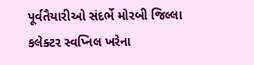પૂર્વતૈયારીઓ સંદર્ભે મોરબી જિલ્લા કલેક્ટર સ્વપ્નિલ ખરેના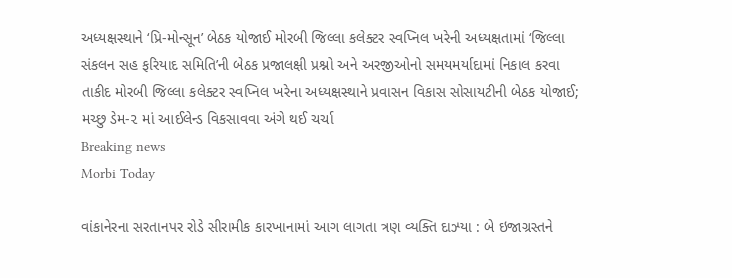અધ્યક્ષસ્થાને ‘પ્રિ-મોન્સૂન’ બેઠક યોજાઈ મોરબી જિલ્લા કલેક્ટર સ્વપ્નિલ ખરેની અધ્યક્ષતામાં ‘જિલ્લા સંકલન સહ ફરિયાદ સમિતિ’ની બેઠક પ્રજાલક્ષી પ્રશ્નો અને અરજીઓનો સમયમર્યાદામાં નિકાલ કરવા તાકીદ મોરબી જિલ્લા કલેક્ટર સ્વપ્નિલ ખરેના અધ્યક્ષસ્થાને પ્રવાસન વિકાસ સોસાયટીની બેઠક યોજાઈ; મચ્છુ ડેમ-૨ માં આઈલેન્ડ વિકસાવવા અંગે થઈ ચર્ચા
Breaking news
Morbi Today

વાંકાનેરના સરતાનપર રોડે સીરામીક કારખાનામાં આગ લાગતા ત્રણ વ્યક્તિ દાઝ્યા : બે ઇજાગ્રસ્તને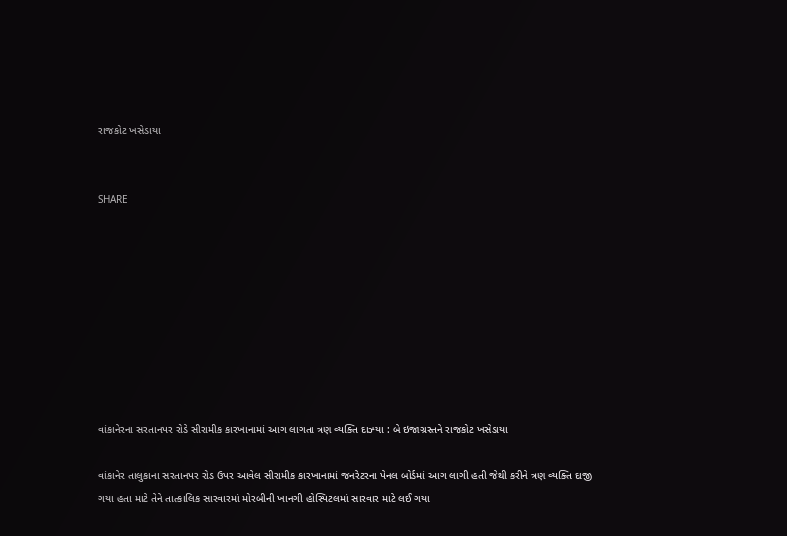રાજકોટ ખસેડાયા


SHARE









વાંકાનેરના સરતાનપર રોડે સીરામીક કારખાનામાં આગ લાગતા ત્રણ વ્યક્તિ દાઝ્યા : બે ઇજાગ્રસ્તને રાજકોટ ખસેડાયા

વાંકાનેર તાલુકાના સરતાનપર રોડ ઉપર આવેલ સીરામીક કારખાનામાં જનરેટરના પેનલ બોર્ડમાં આગ લાગી હતી જેથી કરીને ત્રણ વ્યક્તિ દાજી ગયા હતા માટે તેને તાત્કાલિક સારવારમાં મોરબીની ખાનગી હોસ્પિટલમાં સારવાર માટે લઈ ગયા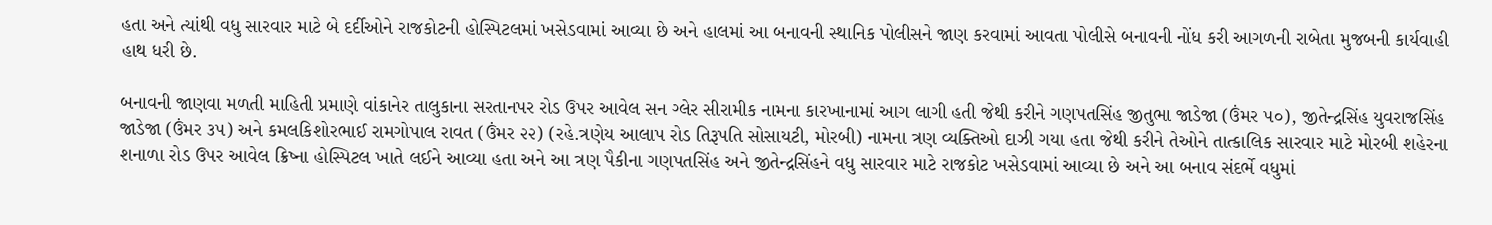હતા અને ત્યાંથી વધુ સારવાર માટે બે દર્દીઓને રાજકોટની હોસ્પિટલમાં ખસેડવામાં આવ્યા છે અને હાલમાં આ બનાવની સ્થાનિક પોલીસને જાણ કરવામાં આવતા પોલીસે બનાવની નોંધ કરી આગળની રાબેતા મુજબની કાર્યવાહી હાથ ધરી છે.

બનાવની જાણવા મળતી માહિતી પ્રમાણે વાંકાનેર તાલુકાના સરતાનપર રોડ ઉપર આવેલ સન ગ્લેર સીરામીક નામના કારખાનામાં આગ લાગી હતી જેથી કરીને ગણપતસિંહ જીતુભા જાડેજા (ઉંમર ૫૦), જીતેન્દ્રસિંહ યુવરાજસિંહ જાડેજા (ઉંમર ૩૫) અને કમલકિશોરભાઈ રામગોપાલ રાવત (ઉંમર ૨૨) (રહે.ત્રણેય આલાપ રોડ તિરૂપતિ સોસાયટી, મોરબી) નામના ત્રણ વ્યક્તિઓ દાઝી ગયા હતા જેથી કરીને તેઓને તાત્કાલિક સારવાર માટે મોરબી શહેરના શનાળા રોડ ઉપર આવેલ ક્રિષ્ના હોસ્પિટલ ખાતે લઈને આવ્યા હતા અને આ ત્રણ પૈકીના ગણપતસિંહ અને જીતેન્દ્રસિંહને વધુ સારવાર માટે રાજકોટ ખસેડવામાં આવ્યા છે અને આ બનાવ સંદર્ભે વધુમાં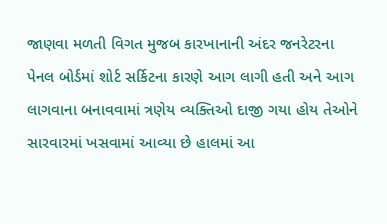જાણવા મળતી વિગત મુજબ કારખાનાની અંદર જનરેટરના પેનલ બોર્ડમાં શોર્ટ સર્કિટના કારણે આગ લાગી હતી અને આગ લાગવાના બનાવવામાં ત્રણેય વ્યક્તિઓ દાજી ગયા હોય તેઓને સારવારમાં ખસવામાં આવ્યા છે હાલમાં આ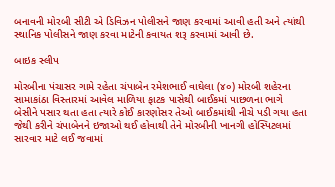બનાવની મોરબી સીટી એ ડિવિઝન પોલીસને જાણ કરવામાં આવી હતી અને ત્યાંથી સ્થાનિક પોલીસને જાણ કરવા માટેની કવાયત શરૂ કરવામાં આવી છે.

બાઇક સ્લીપ

મોરબીના પંચાસર ગામે રહેતા ચંપાબેન રમેશભાઈ વાઘેલા (૪૦) મોરબી શહેરના સામાકાંઠા વિસ્તારમાં આવેલ માળિયા ફાટક પાસેથી બાઈકમાં પાછળના ભાગે બેસીને પસાર થતા હતા ત્યારે કોઈ કારણોસર તેઓ બાઈકમાંથી નીચે પડી ગયા હતા જેથી કરીને ચંપાબેનને ઇજાઓ થઈ હોવાથી તેને મોરબીની ખાનગી હોસ્પિટલમાં સારવાર માટે લઈ જવામાં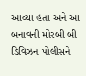આવ્યા હતા અને આ બનાવની મોરબી બી ડિવિઝન પોલીસને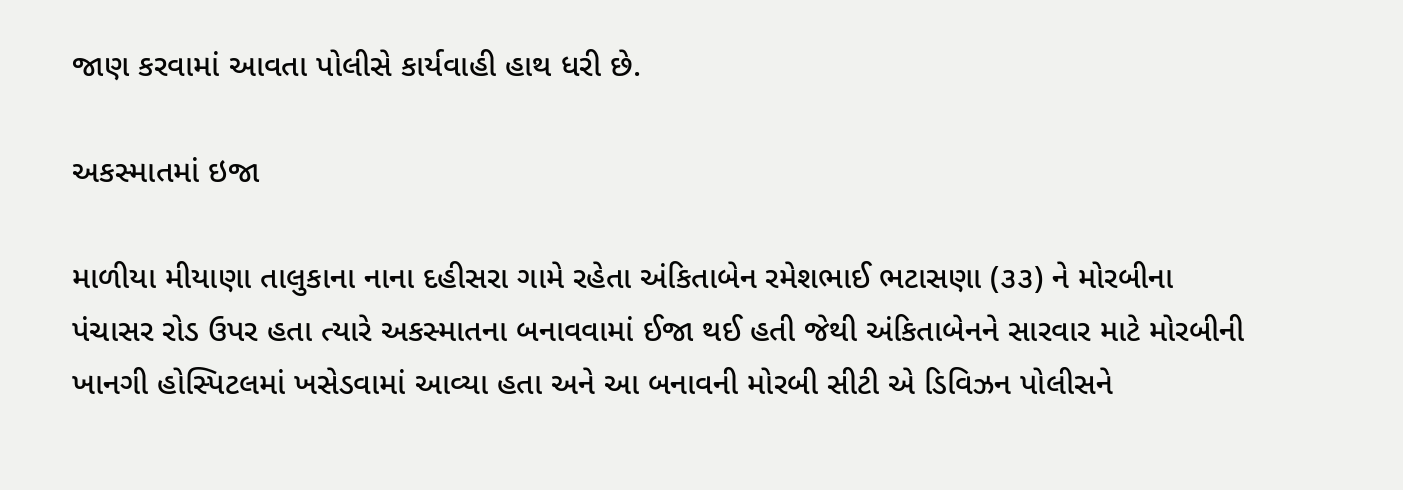જાણ કરવામાં આવતા પોલીસે કાર્યવાહી હાથ ધરી છે.

અકસ્માતમાં ઇજા

માળીયા મીયાણા તાલુકાના નાના દહીસરા ગામે રહેતા અંકિતાબેન રમેશભાઈ ભટાસણા (૩૩) ને મોરબીના પંચાસર રોડ ઉપર હતા ત્યારે અકસ્માતના બનાવવામાં ઈજા થઈ હતી જેથી અંકિતાબેનને સારવાર માટે મોરબીની ખાનગી હોસ્પિટલમાં ખસેડવામાં આવ્યા હતા અને આ બનાવની મોરબી સીટી એ ડિવિઝન પોલીસને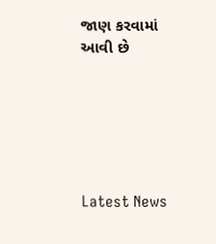જાણ કરવામાં આવી છે






Latest News